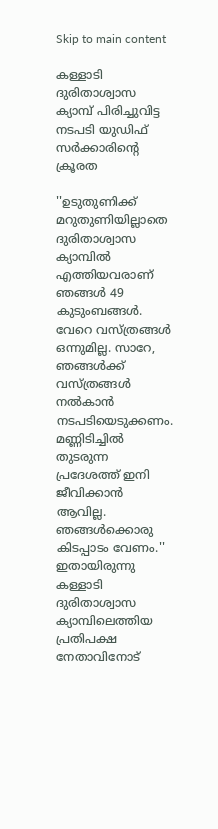Skip to main content

കള്ളാടി ദുരിതാശ്വാസ ക്യാമ്പ് പിരിച്ചുവിട്ട നടപടി യുഡിഫ് സർക്കാരിന്റെ ക്രൂരത

''ഉടുതുണിക്ക് മറുതുണിയില്ലാതെ ദുരിതാശ്വാസ ക്യാമ്പിൽ എത്തിയവരാണ് ഞങ്ങൾ 49 കുടുംബങ്ങൾ. വേറെ വസ്ത്രങ്ങൾ ഒന്നുമില്ല. സാറേ, ഞങ്ങൾക്ക് വസ്ത്രങ്ങൾ നൽകാൻ നടപടിയെടുക്കണം. മണ്ണിടിച്ചിൽ തുടരുന്ന പ്രദേശത്ത് ഇനി ജീവിക്കാൻ ആവില്ല. ഞങ്ങൾക്കൊരു കിടപ്പാടം വേണം.'' ഇതായിരുന്നു കള്ളാടി ദുരിതാശ്വാസ ക്യാമ്പിലെത്തിയ പ്രതിപക്ഷ നേതാവിനോട്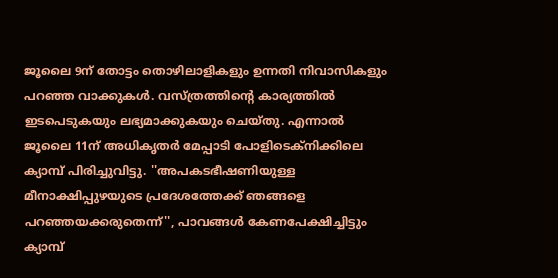ജൂലൈ 9ന് തോട്ടം തൊഴിലാളികളും ഉന്നതി നിവാസികളും പറഞ്ഞ വാക്കുകൾ. വസ്ത്രത്തിന്റെ കാര്യത്തിൽ ഇടപെടുകയും ലഭ്യമാക്കുകയും ചെയ്തു. എന്നാൽ ജൂലൈ 11ന് അധികൃതർ മേപ്പാടി പോളിടെക്‌നിക്കിലെ ക്യാമ്പ് പിരിച്ചുവിട്ടു. ''അപകടഭീഷണിയുള്ള മീനാക്ഷിപ്പുഴയുടെ പ്രദേശത്തേക്ക് ഞങ്ങളെ പറഞ്ഞയക്കരുതെന്ന്'', പാവങ്ങൾ കേണപേക്ഷിച്ചിട്ടും ക്യാമ്പ്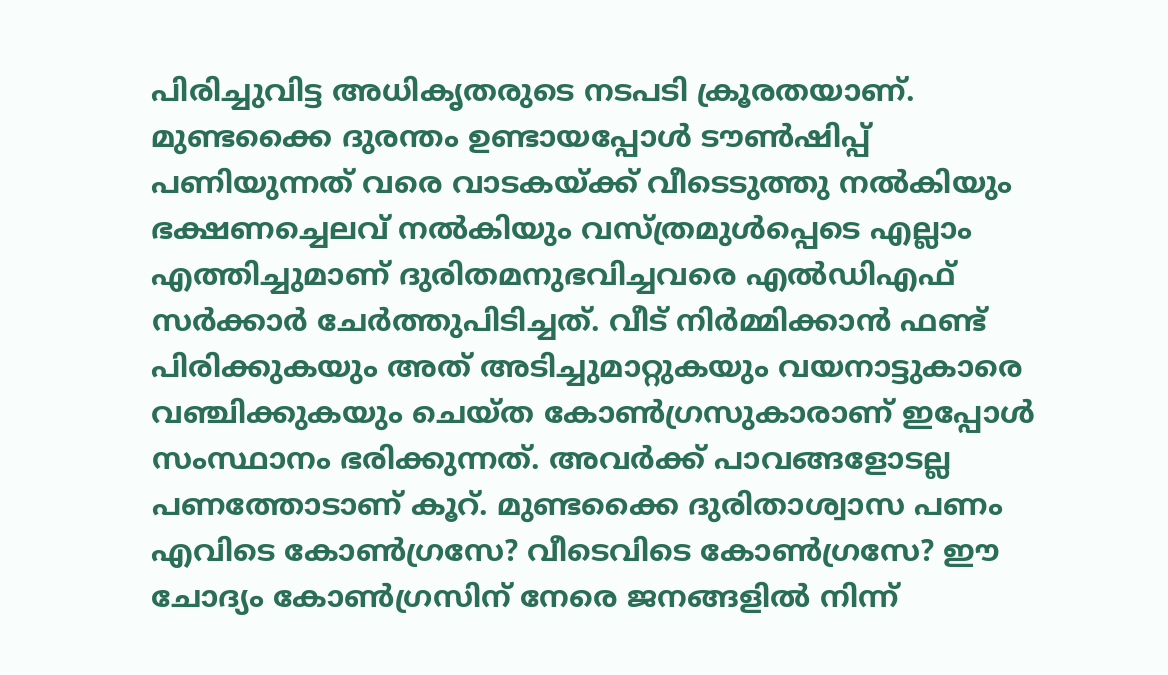പിരിച്ചുവിട്ട അധികൃതരുടെ നടപടി ക്രൂരതയാണ്.
മുണ്ടക്കൈ ദുരന്തം ഉണ്ടായപ്പോൾ ടൗൺഷിപ്പ് പണിയുന്നത് വരെ വാടകയ്ക്ക് വീടെടുത്തു നൽകിയും ഭക്ഷണച്ചെലവ് നൽകിയും വസ്ത്രമുൾപ്പെടെ എല്ലാം എത്തിച്ചുമാണ് ദുരിതമനുഭവിച്ചവരെ എൽഡിഎഫ് സർക്കാർ ചേർത്തുപിടിച്ചത്. വീട് നിർമ്മിക്കാൻ ഫണ്ട് പിരിക്കുകയും അത് അടിച്ചുമാറ്റുകയും വയനാട്ടുകാരെ വഞ്ചിക്കുകയും ചെയ്ത കോൺഗ്രസുകാരാണ് ഇപ്പോൾ സംസ്ഥാനം ഭരിക്കുന്നത്. അവർക്ക് പാവങ്ങളോടല്ല പണത്തോടാണ് കൂറ്. മുണ്ടക്കൈ ദുരിതാശ്വാസ പണം എവിടെ കോൺഗ്രസേ? വീടെവിടെ കോൺഗ്രസേ? ഈ ചോദ്യം കോൺഗ്രസിന് നേരെ ജനങ്ങളിൽ നിന്ന്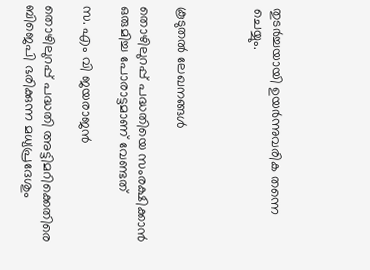തുടർച്ചയായി ഉയർന്നുവരിക തന്നെ ചെയ്യും.



കൂടുതൽ ലേഖനങ്ങൾ

തൊഴിലുറപ്പ് പദ്ധതിയെ സംരക്ഷിക്കാൻ ഒരുമിച്ച പോരാട്ടമാണ് വേണ്ടത്

സ. എം വി ജയരാജൻ

തൊഴിലുറപ്പ് പദ്ധതി അട്ടിമറിക്കെതിരെ ബിജെപി ഭരിക്കുന്ന മധ്യപ്രദേശും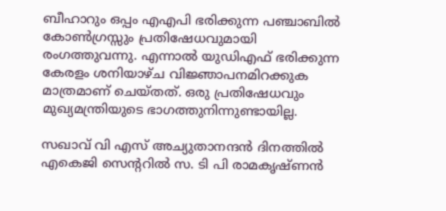ബീഹാറും ഒപ്പം എഎപി ഭരിക്കുന്ന പഞ്ചാബിൽ കോൺഗ്രസ്സും പ്രതിഷേധവുമായി രംഗത്തുവന്നു. എന്നാൽ യുഡിഎഫ് ഭരിക്കുന്ന കേരളം ശനിയാഴ്ച വിജ്ഞാപനമിറക്കുക മാത്രമാണ് ചെയ്തത്. ഒരു പ്രതിഷേധവും മുഖ്യമന്ത്രിയുടെ ഭാഗത്തുനിന്നുണ്ടായില്ല.

സഖാവ് വി എസ് അച്യുതാനന്ദൻ ദിനത്തിൽ എകെജി സെന്ററിൽ സ. ടി പി രാമകൃഷ്‌ണൻ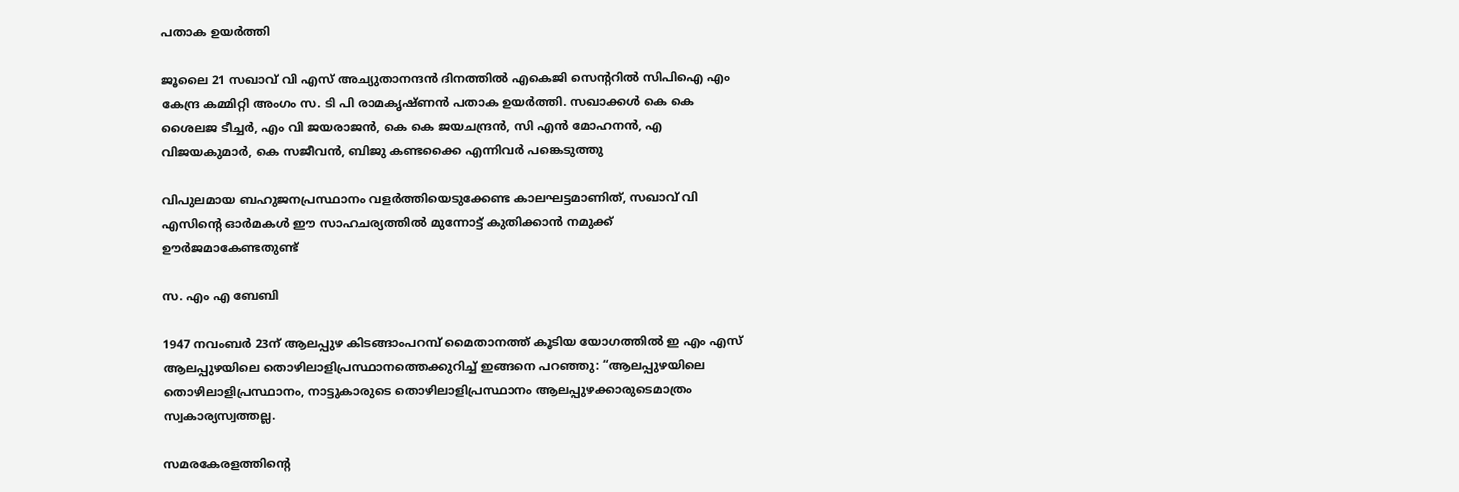പതാക ഉയർത്തി

ജൂലൈ 21 സഖാവ് വി എസ് അച്യുതാനന്ദൻ ദിനത്തിൽ എകെജി സെന്ററിൽ സിപിഐ എം കേന്ദ്ര കമ്മിറ്റി അംഗം സ. ടി പി രാമകൃഷ്‌ണൻ പതാക ഉയർത്തി. സഖാക്കൾ കെ കെ ശൈലജ ടീച്ചർ, എം വി ജയരാജൻ, കെ കെ ജയചന്ദ്രൻ, സി എൻ മോഹനൻ, എ വിജയകുമാർ, കെ സജീവൻ, ബിജു കണ്ടക്കൈ എന്നിവർ പങ്കെടുത്തു

വിപുലമായ ബഹുജനപ്രസ്ഥാനം വളർത്തിയെടുക്കേണ്ട കാലഘട്ടമാണിത്, സഖാവ് വി എസിന്റെ ഓർമകൾ ഈ സാഹചര്യത്തിൽ മുന്നോട്ട്‌ കുതിക്കാൻ നമുക്ക് ഊർജമാകേണ്ടതുണ്ട്

സ. എം എ ബേബി

1947 നവംബർ 23ന് ആലപ്പുഴ കിടങ്ങാംപറമ്പ്‌ മൈതാനത്ത്‌ കൂടിയ യോഗത്തിൽ ഇ എം എസ് ആലപ്പുഴയിലെ തൊഴിലാളിപ്രസ്ഥാനത്തെക്കുറിച്ച് ഇങ്ങനെ പറഞ്ഞു: “ആലപ്പുഴയിലെ തൊഴിലാളിപ്രസ്ഥാനം, നാട്ടുകാരുടെ തൊഴിലാളിപ്രസ്ഥാനം ആലപ്പുഴക്കാരുടെമാത്രം സ്വകാര്യസ്വത്തല്ല.

സമരകേരളത്തിൻ്റെ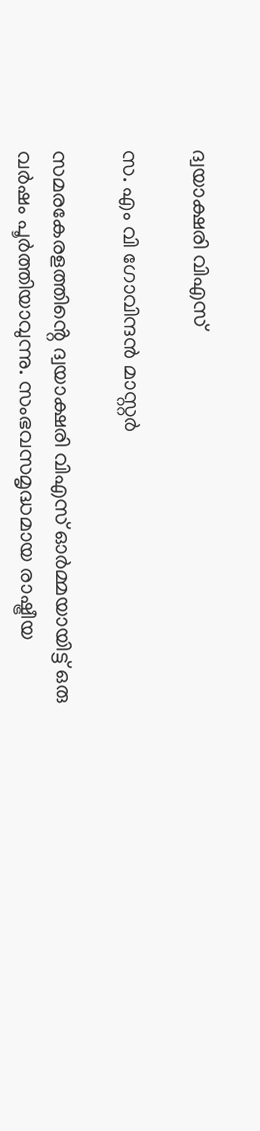ദ്വയാക്ഷരി വിഎസ്

സ. എം വി ഗോവിന്ദൻ മാസ്റ്റർ

സമരകേരളത്തിൻ്റെ ദ്വയാക്ഷരി വിഎസ് ഓർമ്മയായിട്ട് ഒരു വർഷം പൂർത്തിയാവുന്നു. സംഭവസമൃദ്ധമായ രാഷ്ട്രീയ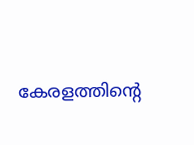കേരളത്തിന്റെ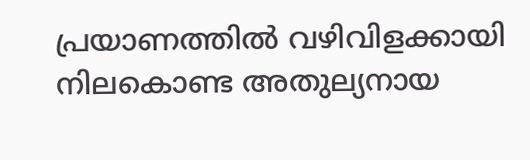പ്രയാണത്തിൽ വഴിവിളക്കായി നിലകൊണ്ട അതുല്യനായ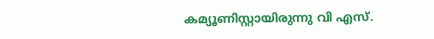കമ്യൂണിസ്റ്റായിരുന്നു വി എസ്.